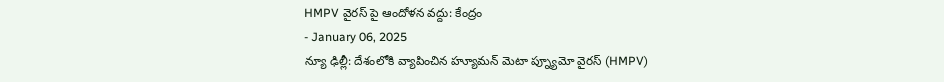HMPV వైరస్ పై ఆందోళన వద్దు: కేంద్రం
- January 06, 2025
న్యూ ఢిల్లీ: దేశంలోకి వ్యాపించిన హ్యూమన్ మెటా ప్న్యూమో వైరస్ (HMPV)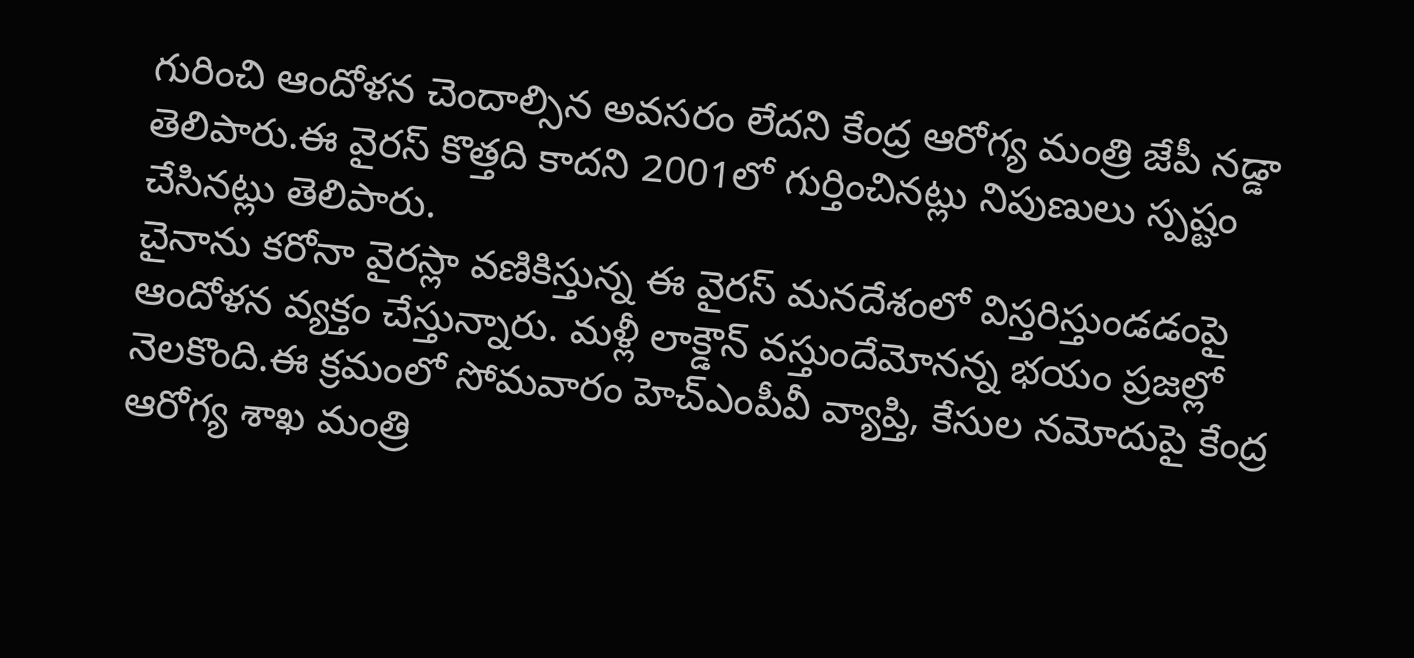గురించి ఆందోళన చెందాల్సిన అవసరం లేదని కేంద్ర ఆరోగ్య మంత్రి జేపీ నడ్డా తెలిపారు.ఈ వైరస్ కొత్తది కాదని 2001లో గుర్తించినట్లు నిపుణులు స్పష్టం చేసినట్లు తెలిపారు.
చైనాను కరోనా వైరస్లా వణికిస్తున్న ఈ వైరస్ మనదేశంలో విస్తరిస్తుండడంపై ఆందోళన వ్యక్తం చేస్తున్నారు. మళ్లీ లాక్డౌన్ వస్తుందేమోనన్న భయం ప్రజల్లో నెలకొంది.ఈ క్రమంలో సోమవారం హెచ్ఎంపీవీ వ్యాప్తి, కేసుల నమోదుపై కేంద్ర ఆరోగ్య శాఖ మంత్రి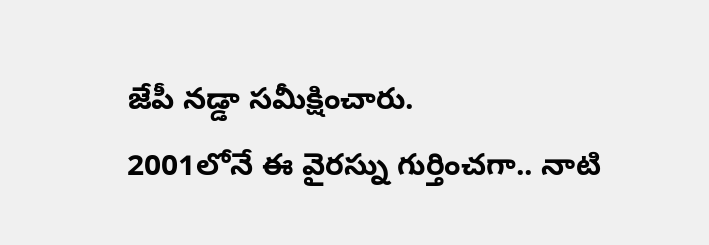జేపీ నడ్డా సమీక్షించారు.
2001లోనే ఈ వైరస్ను గుర్తించగా.. నాటి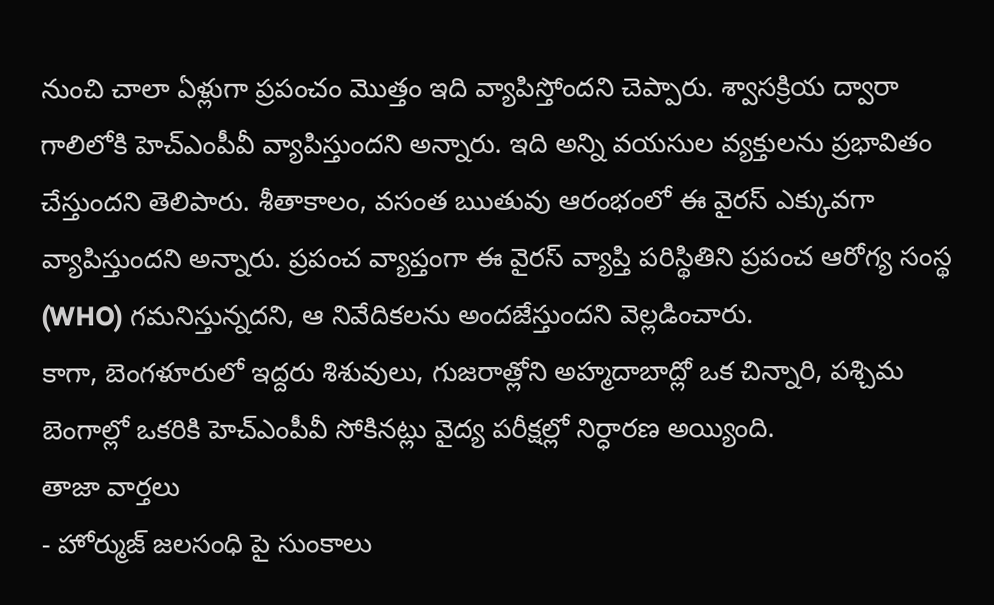నుంచి చాలా ఏళ్లుగా ప్రపంచం మొత్తం ఇది వ్యాపిస్తోందని చెప్పారు. శ్వాసక్రియ ద్వారా గాలిలోకి హెచ్ఎంపీవీ వ్యాపిస్తుందని అన్నారు. ఇది అన్ని వయసుల వ్యక్తులను ప్రభావితం చేస్తుందని తెలిపారు. శీతాకాలం, వసంత ఋతువు ఆరంభంలో ఈ వైరస్ ఎక్కువగా వ్యాపిస్తుందని అన్నారు. ప్రపంచ వ్యాప్తంగా ఈ వైరస్ వ్యాప్తి పరిస్థితిని ప్రపంచ ఆరోగ్య సంస్థ (WHO) గమనిస్తున్నదని, ఆ నివేదికలను అందజేస్తుందని వెల్లడించారు.
కాగా, బెంగళూరులో ఇద్దరు శిశువులు, గుజరాత్లోని అహ్మదాబాద్లో ఒక చిన్నారి, పశ్చిమ బెంగాల్లో ఒకరికి హెచ్ఎంపీవీ సోకినట్లు వైద్య పరీక్షల్లో నిర్ధారణ అయ్యింది.
తాజా వార్తలు
- హోర్ముజ్ జలసంధి పై సుంకాలు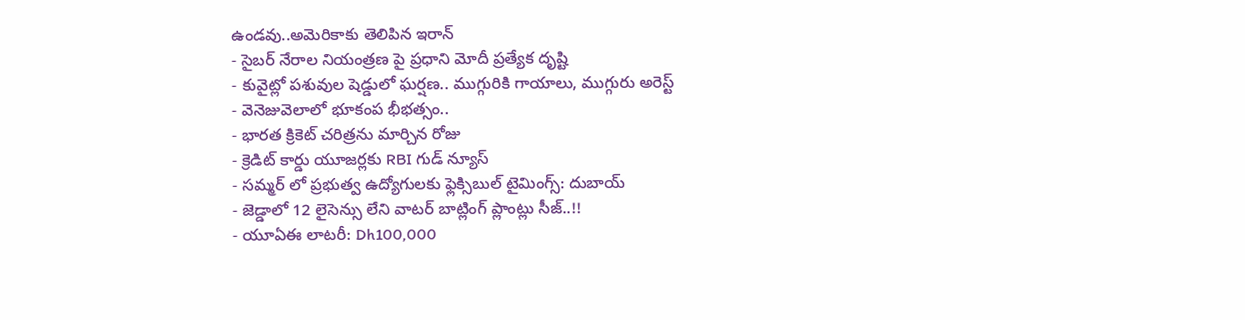ఉండవు..అమెరికాకు తెలిపిన ఇరాన్
- సైబర్ నేరాల నియంత్రణ పై ప్రధాని మోదీ ప్రత్యేక దృష్టి
- కువైట్లో పశువుల షెడ్డులో ఘర్షణ.. ముగ్గురికి గాయాలు, ముగ్గురు అరెస్ట్
- వెనెజువెలాలో భూకంప భీభత్సం..
- భారత క్రికెట్ చరిత్రను మార్చిన రోజు
- క్రెడిట్ కార్డు యూజర్లకు RBI గుడ్ న్యూస్
- సమ్మర్ లో ప్రభుత్వ ఉద్యోగులకు ఫ్లెక్సిబుల్ టైమింగ్స్: దుబాయ్
- జెడ్డాలో 12 లైసెన్సు లేని వాటర్ బాట్లింగ్ ప్లాంట్లు సీజ్..!!
- యూఏఈ లాటరీ: Dh100,000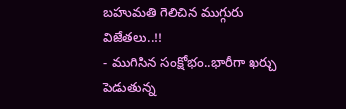బహుమతి గెలిచిన ముగ్గురు విజేతలు..!!
- ముగిసిన సంక్షోభం..భారీగా ఖర్చు పెడుతున్న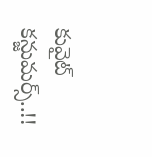కువైట్ కన్జుమర్స్..!!